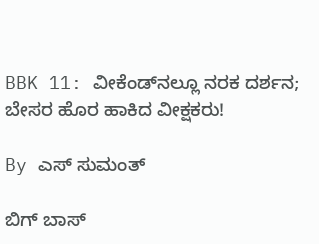BBK 11: ವೀಕೆಂಡ್‌ನಲ್ಲೂ ನರಕ ದರ್ಶನ; ಬೇಸರ ಹೊರ ಹಾಕಿದ ವೀಕ್ಷಕರು!

By ಎಸ್ ಸುಮಂತ್

ಬಿಗ್ ಬಾಸ್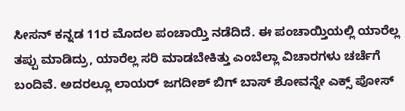ಸೀಸನ್ ಕನ್ನಡ 11ರ ಮೊದಲ ಪಂಚಾಯ್ತಿ ನಡೆದಿದೆ. ಈ ಪಂಚಾಯ್ತಿಯಲ್ಲಿ ಯಾರೆಲ್ಲ ತಪ್ಪು ಮಾಡಿದ್ರು, ಯಾರೆಲ್ಲ ಸರಿ ಮಾಡಬೇಕಿತ್ತು ಎಂಬೆಲ್ಲಾ ವಿಚಾರಗಳು ಚರ್ಚೆಗೆ ಬಂದಿವೆ. ಅದರಲ್ಲೂ ಲಾಯರ್ ಜಗದೀಶ್ ಬಿಗ್ ಬಾಸ್ ಶೋವನ್ನೇ ಎಕ್ಸ್ ಪೋಸ್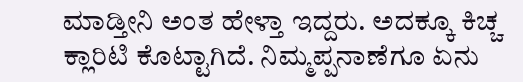ಮಾಡ್ತೀನಿ ಅಂತ ಹೇಳ್ತಾ ಇದ್ದರು. ಅದಕ್ಕೂ ಕಿಚ್ಚ ಕ್ಲಾರಿಟಿ ಕೊಟ್ಟಾಗಿದೆ. ನಿಮ್ಮಪ್ಪನಾಣೆಗೂ ಏನು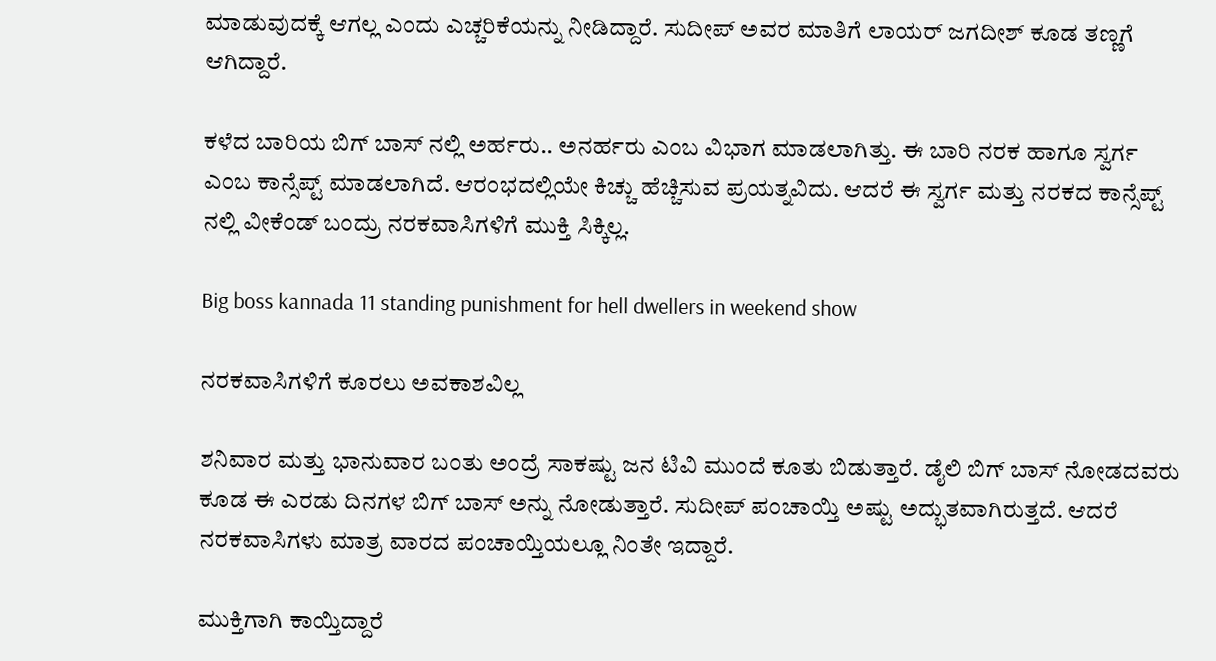ಮಾಡುವುದಕ್ಕೆ ಆಗಲ್ಲ ಎಂದು ಎಚ್ಚರಿಕೆಯನ್ನು ನೀಡಿದ್ದಾರೆ. ಸುದೀಪ್ ಅವರ ಮಾತಿಗೆ ಲಾಯರ್ ಜಗದೀಶ್ ಕೂಡ ತಣ್ಣಗೆ ಆಗಿದ್ದಾರೆ.

ಕಳೆದ ಬಾರಿಯ ಬಿಗ್ ಬಾಸ್ ನಲ್ಲಿ ಅರ್ಹರು.. ಅನರ್ಹರು ಎಂಬ ವಿಭಾಗ ಮಾಡಲಾಗಿತ್ತು. ಈ ಬಾರಿ ನರಕ ಹಾಗೂ ಸ್ವರ್ಗ ಎಂಬ ಕಾನ್ಸೆಪ್ಟ್ ಮಾಡಲಾಗಿದೆ. ಆರಂಭದಲ್ಲಿಯೇ ಕಿಚ್ಚು ಹೆಚ್ಚಿಸುವ ಪ್ರಯತ್ನವಿದು. ಆದರೆ ಈ ಸ್ವರ್ಗ ಮತ್ತು ನರಕದ ಕಾನ್ಸೆಪ್ಟ್ ನಲ್ಲಿ ವೀಕೆಂಡ್ ಬಂದ್ರು ನರಕವಾಸಿಗಳಿಗೆ ಮುಕ್ತಿ ಸಿಕ್ಕಿಲ್ಲ.

Big boss kannada 11 standing punishment for hell dwellers in weekend show

ನರಕವಾಸಿಗಳಿಗೆ ಕೂರಲು ಅವಕಾಶವಿಲ್ಲ

ಶನಿವಾರ ಮತ್ತು ಭಾನುವಾರ ಬಂತು ಅಂದ್ರೆ ಸಾಕಷ್ಟು ಜನ ಟಿವಿ ಮುಂದೆ ಕೂತು ಬಿಡುತ್ತಾರೆ. ಡೈಲಿ ಬಿಗ್ ಬಾಸ್ ನೋಡದವರು ಕೂಡ ಈ ಎರಡು ದಿನಗಳ ಬಿಗ್ ಬಾಸ್ ಅನ್ನು ನೋಡುತ್ತಾರೆ. ಸುದೀಪ್ ಪಂಚಾಯ್ತಿ ಅಷ್ಟು ಅದ್ಭುತವಾಗಿರುತ್ತದೆ. ಆದರೆ ನರಕವಾಸಿಗಳು ಮಾತ್ರ ವಾರದ ಪಂಚಾಯ್ತಿಯಲ್ಲೂ ನಿಂತೇ ಇದ್ದಾರೆ.

ಮುಕ್ತಿಗಾಗಿ ಕಾಯ್ತಿದ್ದಾರೆ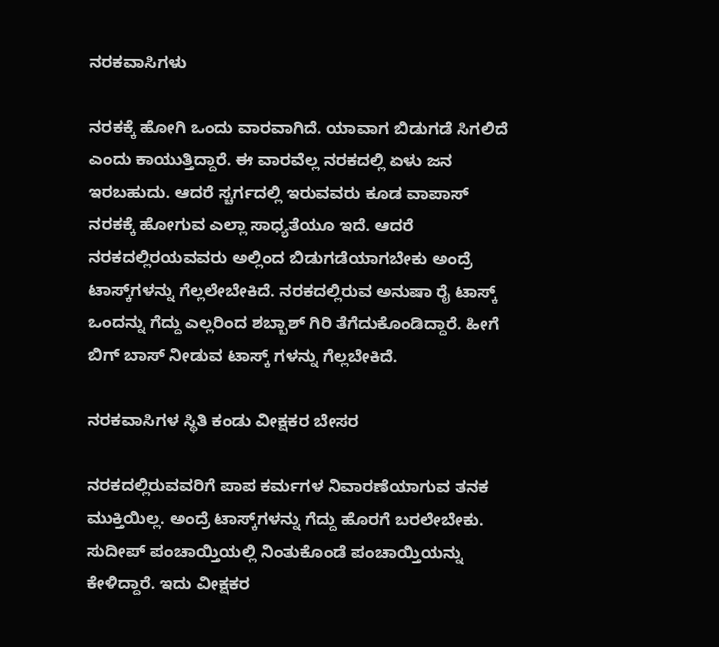ನರಕವಾಸಿಗಳು

ನರಕಕ್ಕೆ ಹೋಗಿ ಒಂದು ವಾರವಾಗಿದೆ. ಯಾವಾಗ ಬಿಡುಗಡೆ ಸಿಗಲಿದೆ ಎಂದು ಕಾಯುತ್ತಿದ್ದಾರೆ. ಈ ವಾರವೆಲ್ಲ ನರಕದಲ್ಲಿ ಏಳು ಜನ ಇರಬಹುದು. ಆದರೆ ಸ್ಚರ್ಗದಲ್ಲಿ ಇರುವವರು ಕೂಡ ವಾಪಾಸ್ ನರಕಕ್ಕೆ ಹೋಗುವ ಎಲ್ಲಾ ಸಾಧ್ಯತೆಯೂ ಇದೆ. ಆದರೆ ನರಕದಲ್ಲಿರಯವವರು ಅಲ್ಲಿಂದ ಬಿಡುಗಡೆಯಾಗಬೇಕು ಅಂದ್ರೆ ಟಾಸ್ಕ್‌ಗಳನ್ನು ಗೆಲ್ಲಲೇಬೇಕಿದೆ. ನರಕದಲ್ಲಿರುವ ಅನುಷಾ ರೈ ಟಾಸ್ಕ್ ಒಂದನ್ನು ಗೆದ್ದು ಎಲ್ಲರಿಂದ ಶಬ್ಬಾಶ್ ಗಿರಿ ತೆಗೆದುಕೊಂಡಿದ್ದಾರೆ. ಹೀಗೆ ಬಿಗ್ ಬಾಸ್ ನೀಡುವ ಟಾಸ್ಕ್ ಗಳನ್ನು ಗೆಲ್ಲಬೇಕಿದೆ.

ನರಕವಾಸಿಗಳ ಸ್ಥಿತಿ ಕಂಡು ವೀಕ್ಷಕರ ಬೇಸರ

ನರಕದಲ್ಲಿರುವವರಿಗೆ ಪಾಪ ಕರ್ಮಗಳ ನಿವಾರಣೆಯಾಗುವ ತನಕ ಮುಕ್ತಿಯಿಲ್ಲ. ಅಂದ್ರೆ ಟಾಸ್ಕ್‌ಗಳನ್ನು ಗೆದ್ದು ಹೊರಗೆ ಬರಲೇಬೇಕು. ಸುದೀಪ್ ಪಂಚಾಯ್ತಿಯಲ್ಲಿ ನಿಂತುಕೊಂಡೆ ಪಂಚಾಯ್ತಿಯನ್ನು ಕೇಳಿದ್ದಾರೆ. ಇದು ವೀಕ್ಷಕರ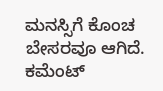ಮನಸ್ಸಿಗೆ ಕೊಂಚ ಬೇಸರವೂ ಆಗಿದೆ. ಕಮೆಂಟ್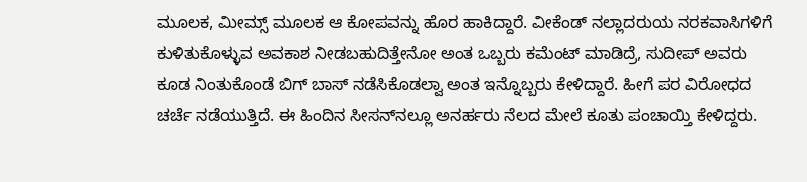ಮೂಲಕ, ಮೀಮ್ಸ್ ಮೂಲಕ ಆ ಕೋಪವನ್ನು ಹೊರ ಹಾಕಿದ್ದಾರೆ. ವೀಕೆಂಡ್ ನಲ್ಲಾದರುಯ ನರಕವಾಸಿಗಳಿಗೆ ಕುಳಿತುಕೊಳ್ಳುವ ಅವಕಾಶ ನೀಡಬಹುದಿತ್ತೇನೋ ಅಂತ ಒಬ್ಬರು ಕಮೆಂಟ್ ಮಾಡಿದ್ರೆ, ಸುದೀಪ್ ಅವರು ಕೂಡ ನಿಂತುಕೊಂಡೆ ಬಿಗ್ ಬಾಸ್‌ ನಡೆಸಿಕೊಡಲ್ವಾ ಅಂತ ಇನ್ನೊಬ್ಬರು ಕೇಳಿದ್ದಾರೆ. ಹೀಗೆ ಪರ ವಿರೋಧದ ಚರ್ಚೆ ನಡೆಯುತ್ತಿದೆ. ಈ ಹಿಂದಿನ ಸೀಸನ್‌ನಲ್ಲೂ ಅನರ್ಹರು ನೆಲದ ಮೇಲೆ ಕೂತು ಪಂಚಾಯ್ತಿ ಕೇಳಿದ್ದರು.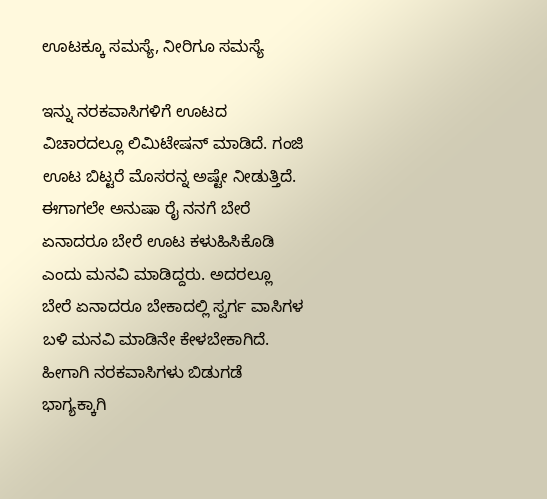ಊಟಕ್ಕೂ ಸಮಸ್ಯೆ, ನೀರಿಗೂ ಸಮಸ್ಯೆ

ಇನ್ನು ನರಕವಾಸಿಗಳಿಗೆ ಊಟದ ವಿಚಾರದಲ್ಲೂ ಲಿಮಿಟೇಷನ್ ಮಾಡಿದೆ. ಗಂಜಿ ಊಟ ಬಿಟ್ಟರೆ ಮೊಸರನ್ನ ಅಷ್ಟೇ ನೀಡುತ್ತಿದೆ. ಈಗಾಗಲೇ ಅನುಷಾ ರೈ ನನಗೆ ಬೇರೆ ಏನಾದರೂ ಬೇರೆ ಊಟ ಕಳುಹಿಸಿಕೊಡಿ ಎಂದು ಮನವಿ ಮಾಡಿದ್ದರು. ಅದರಲ್ಲೂ ಬೇರೆ ಏನಾದರೂ ಬೇಕಾದಲ್ಲಿ ಸ್ವರ್ಗ ವಾಸಿಗಳ ಬಳಿ ಮನವಿ ಮಾಡಿನೇ ಕೇಳಬೇಕಾಗಿದೆ. ಹೀಗಾಗಿ ನರಕವಾಸಿಗಳು ಬಿಡುಗಡೆ ಭಾಗ್ಯಕ್ಕಾಗಿ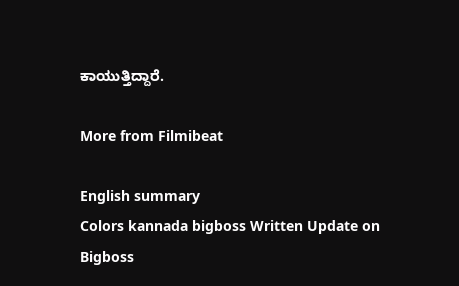ಕಾಯುತ್ತಿದ್ದಾರೆ.

More from Filmibeat

English summary
Colors kannada bigboss Written Update on Bigboss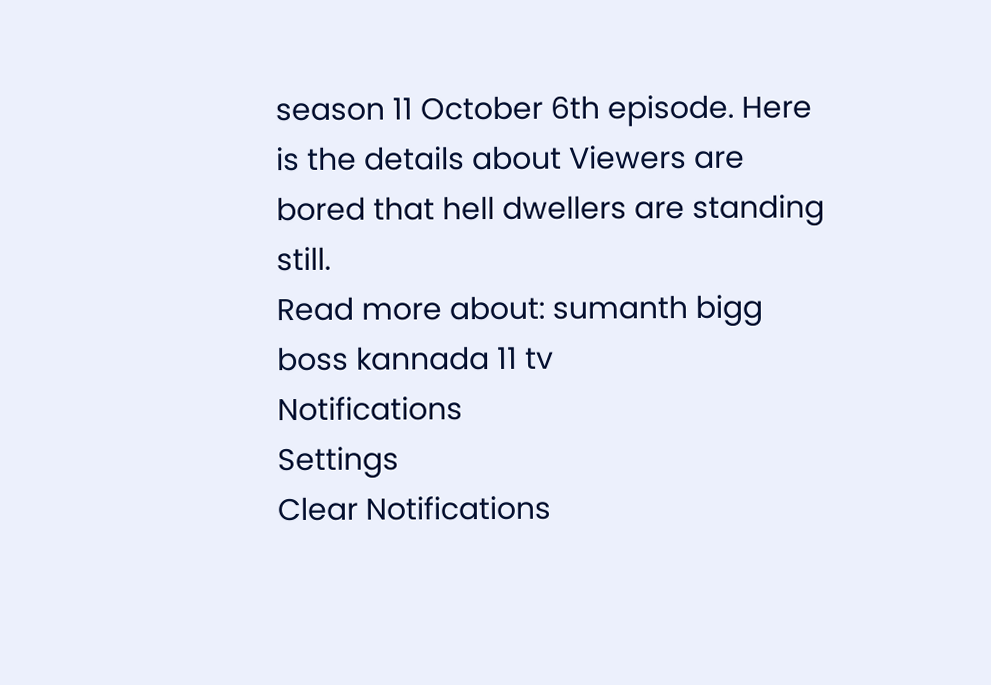season 11 October 6th episode. Here is the details about Viewers are bored that hell dwellers are standing still.
Read more about: sumanth bigg boss kannada 11 tv
Notifications
Settings
Clear Notifications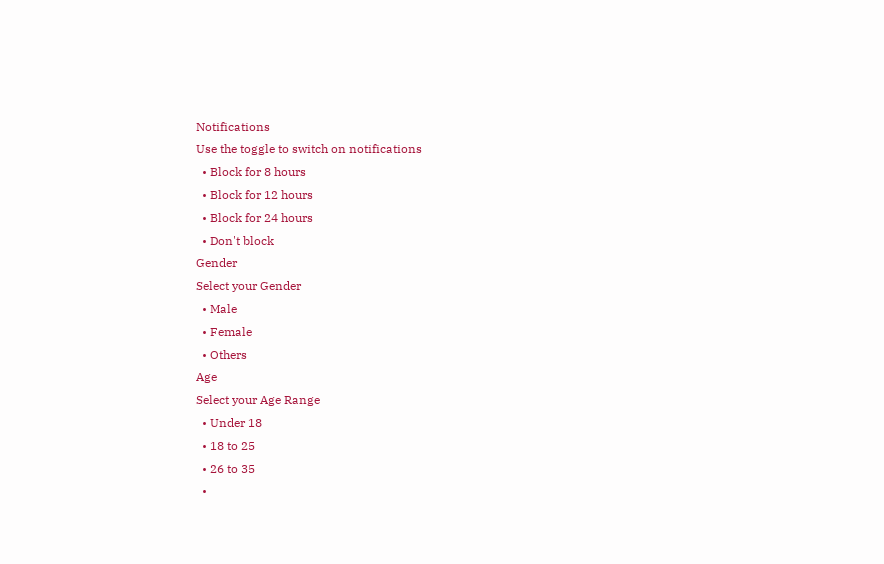Notifications
Use the toggle to switch on notifications
  • Block for 8 hours
  • Block for 12 hours
  • Block for 24 hours
  • Don't block
Gender
Select your Gender
  • Male
  • Female
  • Others
Age
Select your Age Range
  • Under 18
  • 18 to 25
  • 26 to 35
  •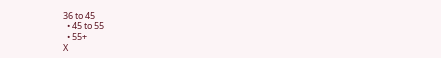36 to 45
  • 45 to 55
  • 55+
X